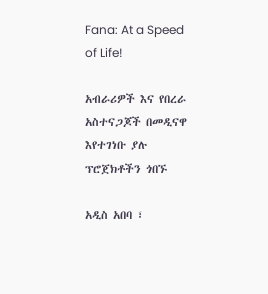Fana: At a Speed of Life!

አብራሪዎች እና የበረራ አስተናጋጆች በመዲናዋ እየተገነቡ ያሉ ፕሮጀክቶችን ጎበኙ

አዲስ አበባ ፣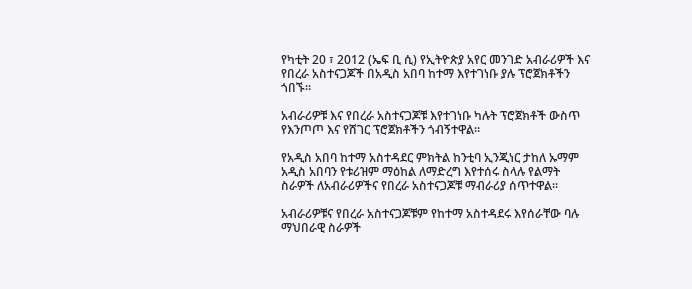የካቲት 20 ፣ 2012 (ኤፍ ቢ ሲ) የኢትዮጵያ አየር መንገድ አብራሪዎች እና የበረራ አስተናጋጆች በአዲስ አበባ ከተማ እየተገነቡ ያሉ ፕሮጀክቶችን ጎበኙ።

አብራሪዎቹ እና የበረራ አስተናጋጆቹ እየተገነቡ ካሉት ፕሮጀክቶች ውስጥ የእንጦጦ እና የሸገር ፕሮጀክቶችን ጎብኝተዋል።

የአዲስ አበባ ከተማ አስተዳደር ምክትል ከንቲባ ኢንጂነር ታከለ ኡማም አዲስ አበባን የቱሪዝም ማዕከል ለማድረግ እየተሰሩ ስላሉ የልማት ስራዎች ለአብራሪዎችና የበረራ አስተናጋጆቹ ማብራሪያ ሰጥተዋል።

አብራሪዎቹና የበረራ አስተናጋጆቹም የከተማ አስተዳደሩ እየሰራቸው ባሉ ማህበራዊ ስራዎች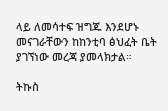ላይ ለመሳተፍ ዝግጁ እንደሆኑ መናገራቸውን ከከንቲባ ፅህፈት ቤት ያገኘነው መረጃ ያመላክታል።

ትኩስ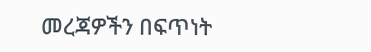መረጃዎችን በፍጥነት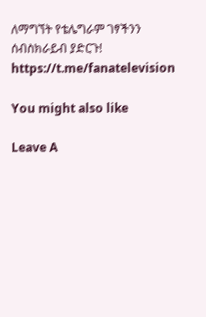ለማግኘት የቴሌግራም ገፃችንን ሰብስክራይብ ያድርጉ!
https://t.me/fanatelevision

You might also like

Leave A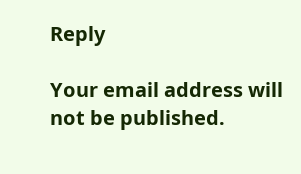Reply

Your email address will not be published.